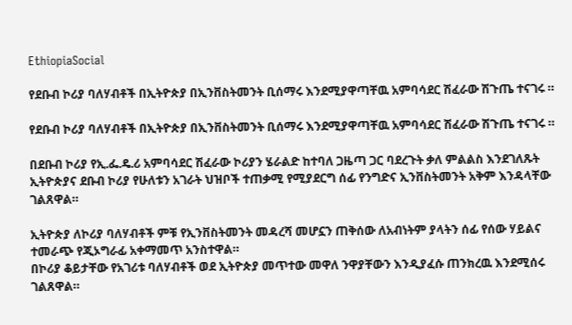EthiopiaSocial

የደቡብ ኮሪያ ባለሃብቶች በኢትዮጵያ በኢንቨስትመንት ቢሰማሩ እንደሚያዋጣቸዉ አምባሳደር ሽፈራው ሽጉጤ ተናገሩ ።

የደቡብ ኮሪያ ባለሃብቶች በኢትዮጵያ በኢንቨስትመንት ቢሰማሩ እንደሚያዋጣቸዉ አምባሳደር ሽፈራው ሽጉጤ ተናገሩ ።

በደቡብ ኮሪያ የኢ.ፌ.ዴ.ሪ አምባሳደር ሽፈራው ኮሪያን ሄራልድ ከተባለ ጋዜጣ ጋር ባደረጉት ቃለ ምልልስ እንደገለጹት ኢትዮጵያና ደቡብ ኮሪያ የሁለቱን አገራት ህዝቦች ተጠቃሚ የሚያደርግ ሰፊ የንግድና ኢንቨስትመንት አቅም እንዳላቸው ገልጸዋል።

ኢትዮጵያ ለኮሪያ ባለሃብቶች ምቹ የኢንቨስትመንት መዳረሻ መሆኗን ጠቅሰው ለአብነትም ያላትን ሰፊ የሰው ሃይልና ተመራጭ የጂኦግራፊ አቀማመጥ አንስተዋል።
በኮሪያ ቆይታቸው የአገሪቱ ባለሃብቶች ወደ ኢትዮጵያ መጥተው መዋለ ንዋያቸውን እንዲያፈሱ ጠንክረዉ እንደሚሰሩ ገልጸዋል።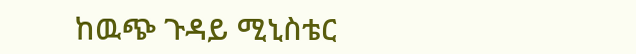ከዉጭ ጉዳይ ሚኒስቴር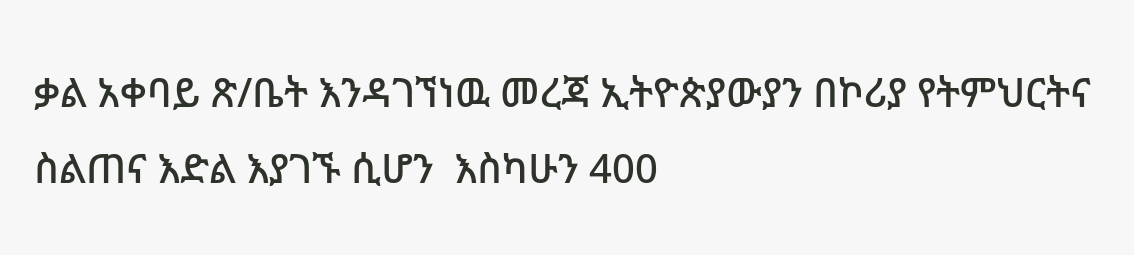ቃል አቀባይ ጽ/ቤት እንዳገኘነዉ መረጃ ኢትዮጵያውያን በኮሪያ የትምህርትና ስልጠና እድል እያገኙ ሲሆን  እስካሁን 400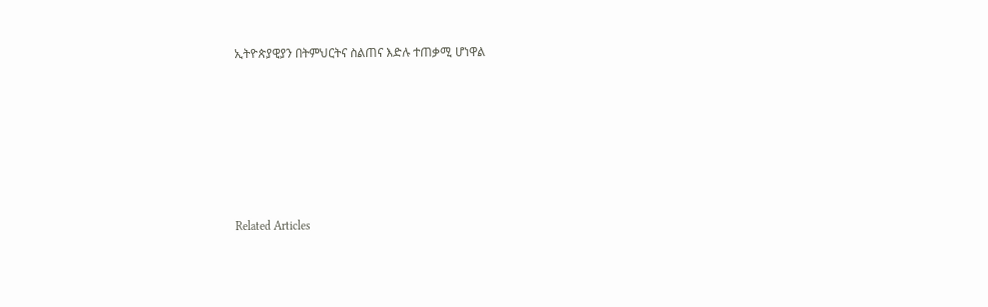ኢትዮጵያዊያን በትምህርትና ስልጠና እድሉ ተጠቃሚ ሆነዋል







Related Articles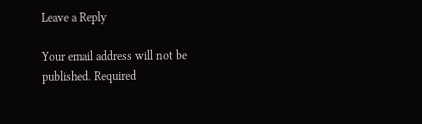Leave a Reply

Your email address will not be published. Required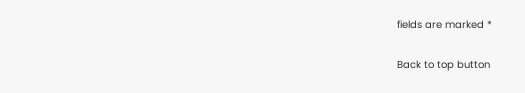fields are marked *

Back to top button